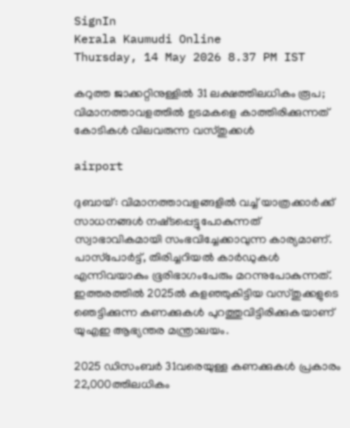SignIn
Kerala Kaumudi Online
Thursday, 14 May 2026 8.37 PM IST

കറുത്ത ജാക്കറ്റിനുള്ളിൽ 31 ലക്ഷത്തിലധികം രൂപ; വിമാനത്താവളത്തിൽ ഉടമകളെ കാത്തിരിക്കുന്നത് കോടികൾ വിലവരുന്ന വസ്‌തുക്കൾ

airport

ദുബായ്: വിമാനത്താവളങ്ങളിൽ വച്ച് യാത്രക്കാർക്ക് സാധനങ്ങൾ നഷ്‌ടപ്പെട്ടുപോകുന്നത് സ്വാഭാവികമായി സംഭവിച്ചേക്കാവുന്ന കാര്യമാണ്. പാസ്‌പോർട്ട്, തിരിച്ചറിയൽ കാർഡുകൾ എന്നിവയാകും ഭൂരിഭാഗംപേരും മറന്നുപോകുന്നത്. ഇത്തരത്തിൽ 2025ൽ കളഞ്ഞുകിട്ടിയ വസ്‌തുക്കളുടെ ഞെട്ടിക്കുന്ന കണക്കുകൾ പുറത്തുവിട്ടിരിക്കുകയാണ് യുഎഇ ആഭ്യന്തര മന്ത്രാലയം.

2025 ഡിസംബർ 31വരെയുള്ള കണക്കുകൾ പ്രകാരം 22,000ത്തിലധികം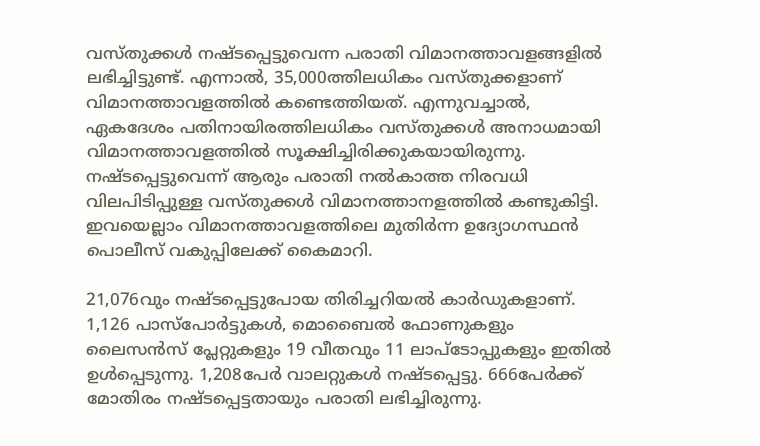വസ്‌തുക്കൾ നഷ്‌ടപ്പെട്ടുവെന്ന പരാതി വിമാനത്താവളങ്ങളിൽ ലഭിച്ചിട്ടുണ്ട്. എന്നാൽ, 35,000ത്തിലധികം വസ്‌തുക്കളാണ് വിമാനത്താവളത്തിൽ കണ്ടെത്തിയത്. എന്നുവച്ചാൽ, ഏകദേശം പതിനായിരത്തിലധികം വസ്‌തുക്കൾ അനാധമായി വിമാനത്താവളത്തിൽ സൂക്ഷിച്ചിരിക്കുകയായിരുന്നു. നഷ്‌ടപ്പെട്ടുവെന്ന് ആരും പരാതി നൽകാത്ത നിരവധി വിലപിടിപ്പുള്ള വസ്‌തുക്കൾ വിമാനത്താനളത്തിൽ കണ്ടുകിട്ടി. ഇവയെല്ലാം വിമാനത്താവളത്തിലെ മുതിർന്ന ഉദ്യോഗസ്ഥൻ പൊലീസ് വകുപ്പിലേക്ക് കൈമാറി.

21,076വും നഷ്‌ടപ്പെട്ടുപോയ തിരിച്ചറിയൽ കാർഡുകളാണ്. 1,126 പാസ്‌പോർട്ടുകൾ, മൊബൈൽ ഫോണുകളും ലൈസൻസ് പ്ലേറ്റുകളും 19 വീതവും 11 ലാപ്‌ടോപ്പുകളും ഇതിൽ ഉൾപ്പെടുന്നു. 1,208പേർ വാലറ്റുകൾ നഷ്‌ടപ്പെട്ടു. 666പേർക്ക് മോതിരം നഷ്‌ടപ്പെട്ടതായും പരാതി ലഭിച്ചിരുന്നു.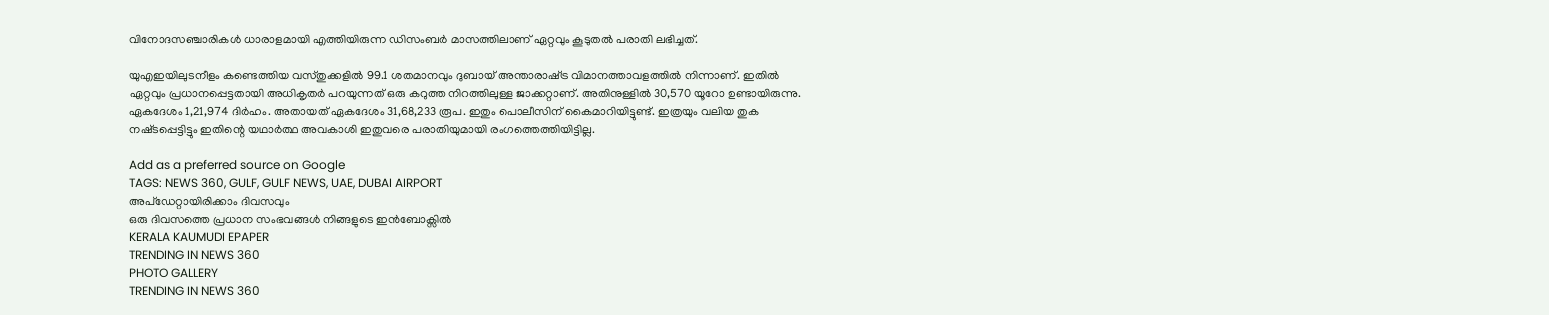വിനോദസഞ്ചാരികൾ ധാരാളമായി എത്തിയിരുന്ന ഡിസംബർ മാസത്തിലാണ് ഏറ്റവും കൂടുതൽ പരാതി ലഭിച്ചത്.

യുഎഇയിലുടനീളം കണ്ടെത്തിയ വസ്‌തുക്കളിൽ 99.1 ശതമാനവും ദുബായ് അന്താരാഷ്‌ട്ര വിമാനത്താവളത്തിൽ നിന്നാണ്. ഇതിൽ ഏറ്റവും പ്രധാനപ്പെട്ടതായി അധികൃതർ പറയുന്നത് ഒരു കറുത്ത നിറത്തിലുള്ള ജാക്കറ്റാണ്. അതിനുള്ളിൽ 30,570 യൂറോ ഉണ്ടായിരുന്നു. ഏകദേശം 1,21,974 ദിർഹം. അതായത് ഏകദേശം 31,68,233 രൂപ. ഇതും പൊലീസിന് കൈമാറിയിട്ടുണ്ട്. ഇത്രയും വലിയ തുക നഷ്‌ടപ്പെട്ടിട്ടും ഇതിന്റെ യഥാർത്ഥ അവകാശി ഇതുവരെ പരാതിയുമായി രംഗത്തെത്തിയിട്ടില്ല.

Add as a preferred source on Google
TAGS: NEWS 360, GULF, GULF NEWS, UAE, DUBAI AIRPORT
അപ്ഡേറ്റായിരിക്കാം ദിവസവും
ഒരു ദിവസത്തെ പ്രധാന സംഭവങ്ങൾ നിങ്ങളുടെ ഇൻബോക്സിൽ
KERALA KAUMUDI EPAPER
TRENDING IN NEWS 360
PHOTO GALLERY
TRENDING IN NEWS 360